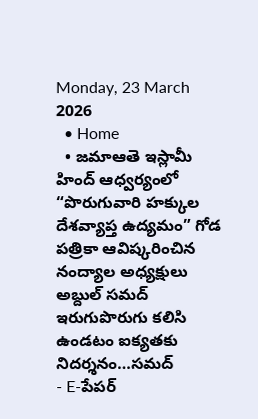Monday, 23 March 2026
  • Home
  • జమాఆతె ఇస్లామీ హింద్ ఆధ్వర్యంలో “పొరుగువారి హక్కుల దేశవ్యాప్త ఉద్యమం” గోడ పత్రికా ఆవిష్కరించిన నంద్యాల అధ్యక్షులు అబ్దుల్ సమద్ ఇరుగుపొరుగు కలిసి ఉండటం ఐక్యతకు నిదర్శనం…సమద్
- E-పేపర్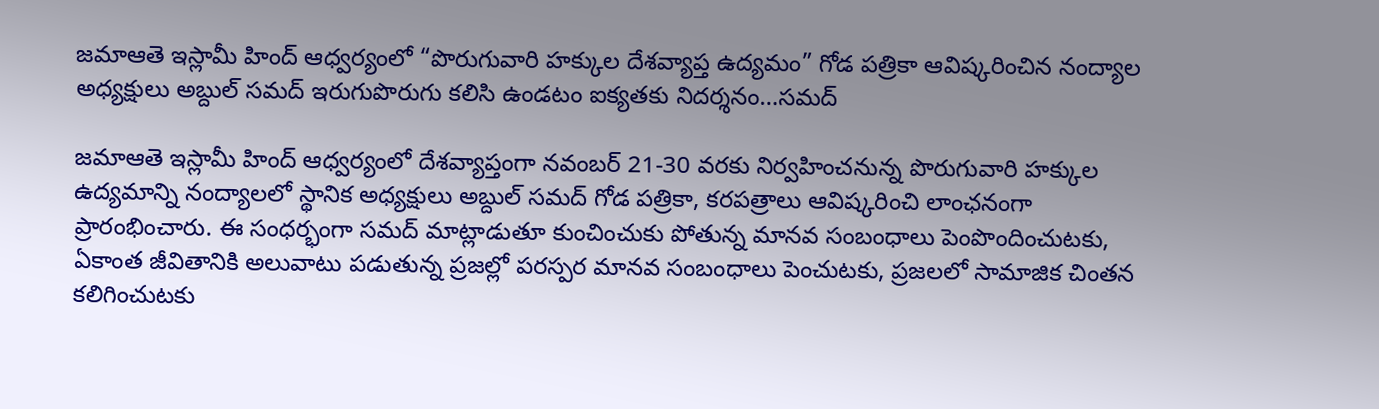జమాఆతె ఇస్లామీ హింద్ ఆధ్వర్యంలో “పొరుగువారి హక్కుల దేశవ్యాప్త ఉద్యమం” గోడ పత్రికా ఆవిష్కరించిన నంద్యాల అధ్యక్షులు అబ్దుల్ సమద్ ఇరుగుపొరుగు కలిసి ఉండటం ఐక్యతకు నిదర్శనం…సమద్

జమాఆతె ఇస్లామీ హింద్ ఆధ్వర్యంలో దేశవ్యాప్తంగా నవంబర్ 21-30 వరకు నిర్వహించనున్న పొరుగువారి హక్కుల ఉద్యమాన్ని నంద్యాలలో స్థానిక అధ్యక్షులు అబ్దుల్ సమద్ గోడ పత్రికా, కరపత్రాలు ఆవిష్కరించి లాంఛనంగా ప్రారంభించారు. ఈ సంధర్భంగా సమద్ మాట్లాడుతూ కుంచించుకు పోతున్న మానవ సంబంధాలు పెంపొందించుటకు, ఏకాంత జీవితానికి అలువాటు పడుతున్న ప్రజల్లో పరస్పర మానవ సంబంధాలు పెంచుటకు, ప్రజలలో సామాజిక చింతన కలిగించుటకు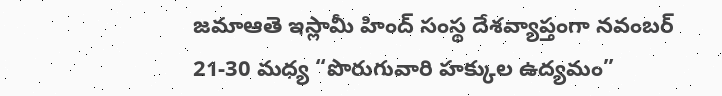జమాఆతె ఇస్లామీ హింద్ సంస్థ దేశవ్యాప్తంగా నవంబర్ 21-30 మధ్య “పొరుగువారి హక్కుల ఉద్యమం”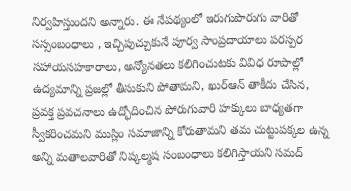నిర్వహిస్తుందని అన్నారు. ఈ నేపథ్యంలో ఇరుగుపొరుగు వారితో సస్సంబంధాలు , ఇచ్చిపుచ్చుకునే పూర్వ సాంప్రదాయాలు పరస్పర సహాయసహకారాలు, అన్యోనతలు కలిగించుటకు వివిధ రూపాల్లో ఉద్యమాన్ని ప్రజల్లో తీసుకుని పోతామని, ఖుర్ఆన్ తాకీదు చేసిన, ప్రవక్త ప్రవచనాలు ఉద్భోదించిన పోరుగువారి హక్కులు బాధ్యతగా స్వీకరించమని ముస్లిం సమాజాన్ని కోరుతామని తమ చుట్టుపక్కల ఉన్న అన్ని మతాలవారితో నిష్కల్మష సంబంధాలు కలిగిస్తాయని సమద్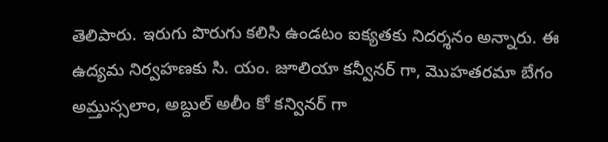తెలిపారు. ఇరుగు పొరుగు కలిసి ఉండటం ఐక్యతకు నిదర్శనం అన్నారు. ఈ ఉద్యమ నిర్వహణకు సి. యం. జూలియా కన్వీనర్ గా, మొహతరమా బేగం అమ్తుస్సలాం, అబ్దుల్ అలీం కో కన్వినర్ గా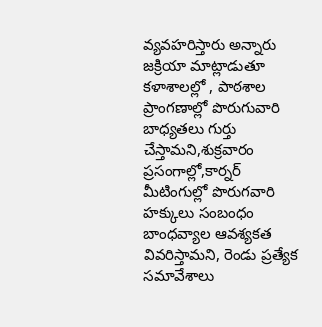వ్యవహరిస్తారు అన్నారు జక్రియా మాట్లాడుతూ కళాశాలల్లో , పాఠశాల ప్రాంగణాల్లో పొరుగువారి బాధ్యతలు గుర్తు చేస్తామని,శుక్రవారం ప్రసంగాల్లో,కార్నర్ మీటింగుల్లో పొరుగవారి హక్కులు సంబంధం బాంధవ్యాల ఆవశ్యకత వివరిస్తామని, రెండు ప్రత్యేక సమావేశాలు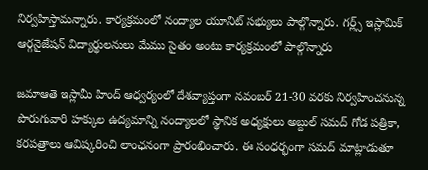నిర్వహిస్తామన్నారు. కార్యక్రమంలో నంద్యాల యూనిట్ సభ్యులు పాల్గొన్నారు. గర్ల్స్ ఇస్లామిక్ ఆర్గనైజేషన్ విద్యార్థులనులు మేము సైతం అంటు కార్యక్రమంలో పాల్గొన్నారు

జమాఆతె ఇస్లామీ హింద్ ఆధ్వర్యంలో దేశవ్యాప్తంగా నవంబర్ 21-30 వరకు నిర్వహించనున్న పొరుగువారి హక్కుల ఉద్యమాన్ని నంద్యాలలో స్థానిక అధ్యక్షులు అబ్దుల్ సమద్ గోడ పత్రికా, కరపత్రాలు ఆవిష్కరించి లాంఛనంగా ప్రారంభించారు. ఈ సంధర్భంగా సమద్ మాట్లాడుతూ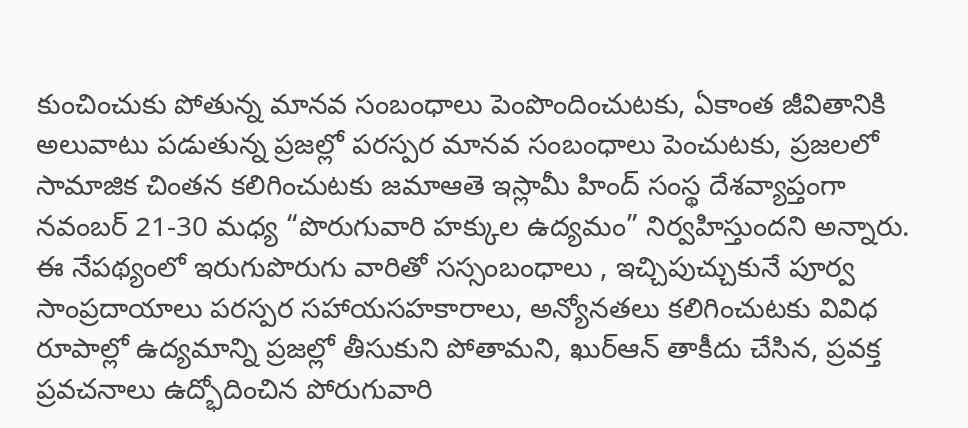కుంచించుకు పోతున్న మానవ సంబంధాలు పెంపొందించుటకు, ఏకాంత జీవితానికి అలువాటు పడుతున్న ప్రజల్లో పరస్పర మానవ సంబంధాలు పెంచుటకు, ప్రజలలో సామాజిక చింతన కలిగించుటకు జమాఆతె ఇస్లామీ హింద్ సంస్థ దేశవ్యాప్తంగా నవంబర్ 21-30 మధ్య “పొరుగువారి హక్కుల ఉద్యమం” నిర్వహిస్తుందని అన్నారు. ఈ నేపథ్యంలో ఇరుగుపొరుగు వారితో సస్సంబంధాలు , ఇచ్చిపుచ్చుకునే పూర్వ సాంప్రదాయాలు పరస్పర సహాయసహకారాలు, అన్యోనతలు కలిగించుటకు వివిధ రూపాల్లో ఉద్యమాన్ని ప్రజల్లో తీసుకుని పోతామని, ఖుర్ఆన్ తాకీదు చేసిన, ప్రవక్త ప్రవచనాలు ఉద్భోదించిన పోరుగువారి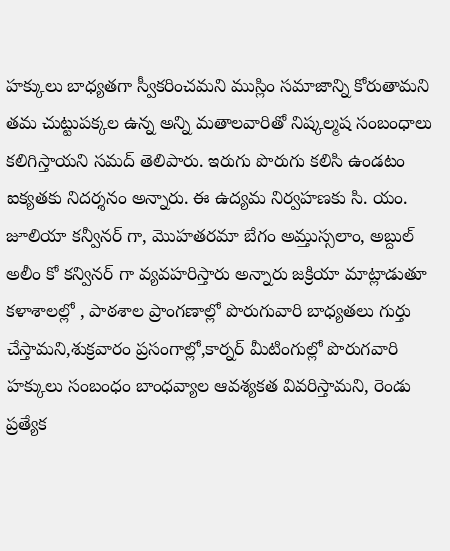హక్కులు బాధ్యతగా స్వీకరించమని ముస్లిం సమాజాన్ని కోరుతామని తమ చుట్టుపక్కల ఉన్న అన్ని మతాలవారితో నిష్కల్మష సంబంధాలు కలిగిస్తాయని సమద్ తెలిపారు. ఇరుగు పొరుగు కలిసి ఉండటం ఐక్యతకు నిదర్శనం అన్నారు. ఈ ఉద్యమ నిర్వహణకు సి. యం. జూలియా కన్వీనర్ గా, మొహతరమా బేగం అమ్తుస్సలాం, అబ్దుల్ అలీం కో కన్వినర్ గా వ్యవహరిస్తారు అన్నారు జక్రియా మాట్లాడుతూ కళాశాలల్లో , పాఠశాల ప్రాంగణాల్లో పొరుగువారి బాధ్యతలు గుర్తు చేస్తామని,శుక్రవారం ప్రసంగాల్లో,కార్నర్ మీటింగుల్లో పొరుగవారి హక్కులు సంబంధం బాంధవ్యాల ఆవశ్యకత వివరిస్తామని, రెండు ప్రత్యేక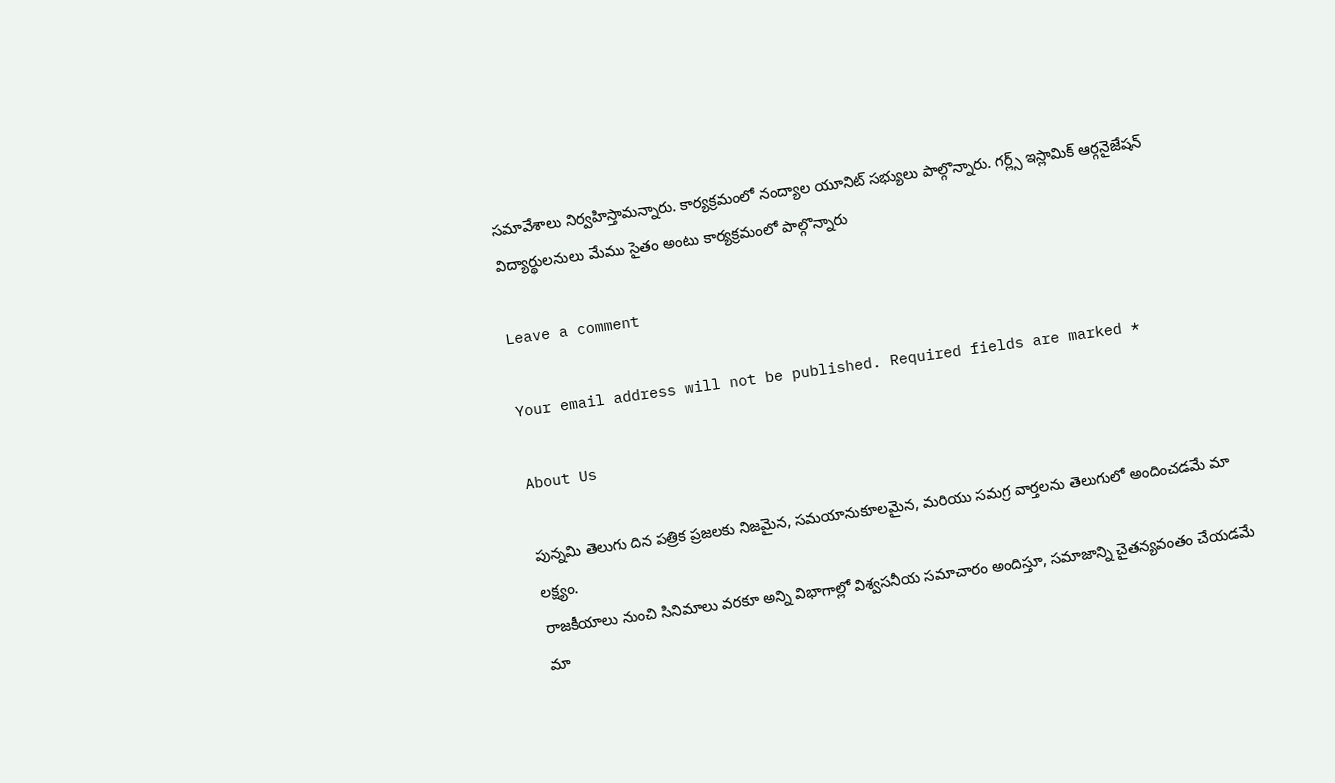సమావేశాలు నిర్వహిస్తామన్నారు. కార్యక్రమంలో నంద్యాల యూనిట్ సభ్యులు పాల్గొన్నారు. గర్ల్స్ ఇస్లామిక్ ఆర్గనైజేషన్ విద్యార్థులనులు మేము సైతం అంటు కార్యక్రమంలో పాల్గొన్నారు

Leave a comment

Your email address will not be published. Required fields are marked *

About Us

పున్నమి తెలుగు దిన పత్రిక ప్రజలకు నిజమైన, సమయానుకూలమైన, మరియు సమగ్ర వార్తలను తెలుగులో అందించడమే మా లక్ష్యం.
రాజకీయాలు నుంచి సినిమాలు వరకూ అన్ని విభాగాల్లో విశ్వసనీయ సమాచారం అందిస్తూ, సమాజాన్ని చైతన్యవంతం చేయడమే మా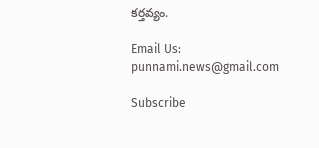కర్తవ్యం.

Email Us: punnami.news@gmail.com

Subscribe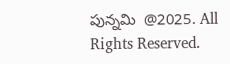పున్నమి  @2025. All Rights Reserved.